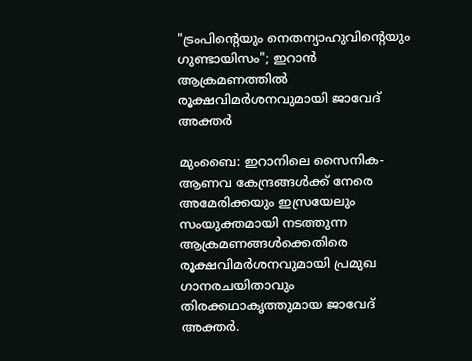"ട്രംപിന്റെയും നെതന്യാഹുവിന്റെയും ഗുണ്ടായിസം"; ഇറാൻ ആക്രമണത്തിൽ രൂക്ഷവിമർശനവുമായി ജാവേദ് അക്തർ

മുംബൈ: ഇറാനിലെ സൈനിക-ആണവ കേന്ദ്രങ്ങൾക്ക് നേരെ അമേരിക്കയും ഇസ്രയേലും സംയുക്തമായി നടത്തുന്ന ആക്രമണങ്ങൾക്കെതിരെ രൂക്ഷവിമർശനവുമായി പ്രമുഖ ഗാനരചയിതാവും തിരക്കഥാകൃത്തുമായ ജാവേദ് അക്തർ.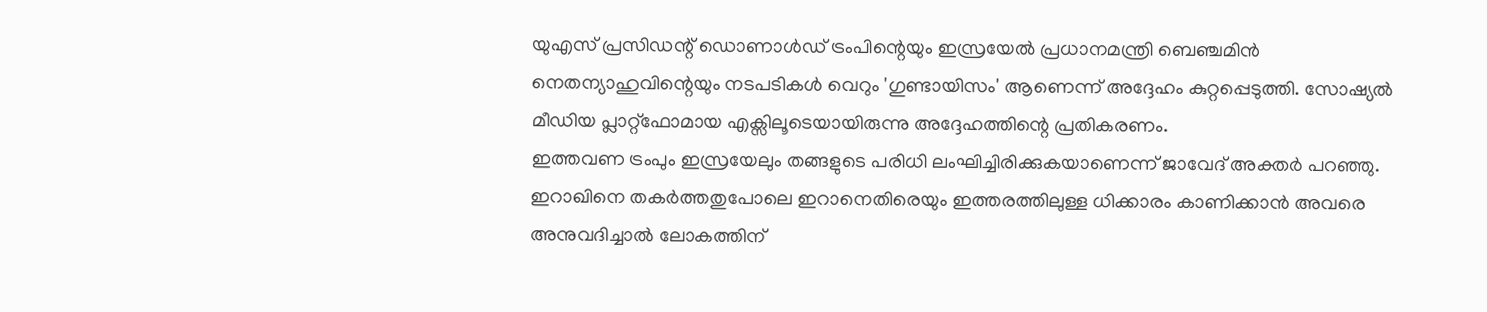യുഎസ് പ്രസിഡന്റ് ഡൊണാൾഡ് ട്രംപിന്റെയും ഇസ്രയേൽ പ്രധാനമന്ത്രി ബെഞ്ചമിൻ നെതന്യാഹുവിന്റെയും നടപടികൾ വെറും 'ഗുണ്ടായിസം' ആണെന്ന് അദ്ദേഹം കുറ്റപ്പെടുത്തി. സോഷ്യൽ മീഡിയ പ്ലാറ്റ്ഫോമായ എക്സിലൂടെയായിരുന്നു അദ്ദേഹത്തിന്റെ പ്രതികരണം.
ഇത്തവണ ട്രംപും ഇസ്രയേലും തങ്ങളുടെ പരിധി ലംഘിച്ചിരിക്കുകയാണെന്ന് ജാവേദ് അക്തർ പറഞ്ഞു. ഇറാഖിനെ തകർത്തതുപോലെ ഇറാനെതിരെയും ഇത്തരത്തിലുള്ള ധിക്കാരം കാണിക്കാൻ അവരെ അനുവദിച്ചാൽ ലോകത്തിന്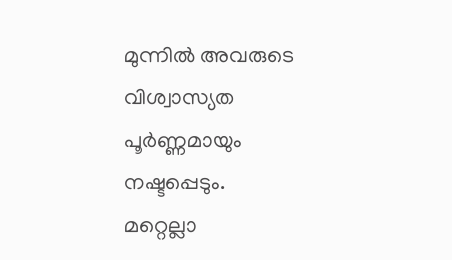മുന്നിൽ അവരുടെ വിശ്വാസ്യത പൂർണ്ണമായും നഷ്ടപ്പെടും.
മറ്റെല്ലാ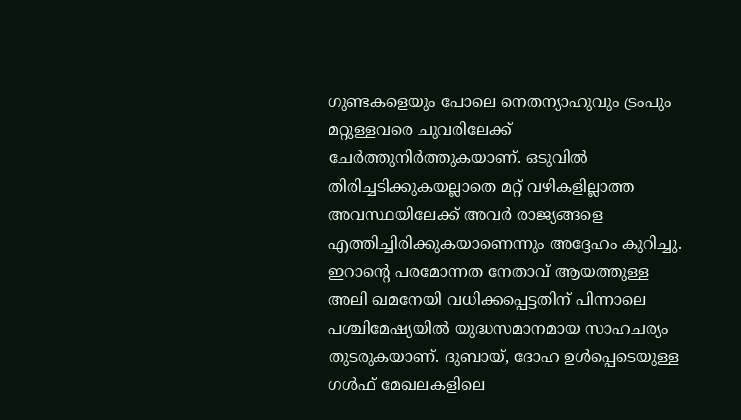ഗുണ്ടകളെയും പോലെ നെതന്യാഹുവും ട്രംപും മറ്റുള്ളവരെ ചുവരിലേക്ക് ചേർത്തുനിർത്തുകയാണ്. ഒടുവിൽ തിരിച്ചടിക്കുകയല്ലാതെ മറ്റ് വഴികളില്ലാത്ത അവസ്ഥയിലേക്ക് അവർ രാജ്യങ്ങളെ എത്തിച്ചിരിക്കുകയാണെന്നും അദ്ദേഹം കുറിച്ചു.
ഇറാന്റെ പരമോന്നത നേതാവ് ആയത്തുള്ള അലി ഖമനേയി വധിക്കപ്പെട്ടതിന് പിന്നാലെ പശ്ചിമേഷ്യയിൽ യുദ്ധസമാനമായ സാഹചര്യം തുടരുകയാണ്. ദുബായ്, ദോഹ ഉൾപ്പെടെയുള്ള ഗൾഫ് മേഖലകളിലെ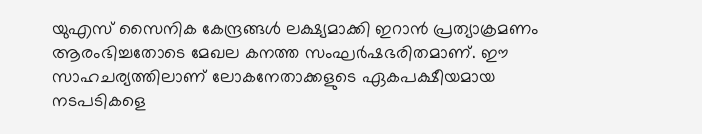യുഎസ് സൈനിക കേന്ദ്രങ്ങൾ ലക്ഷ്യമാക്കി ഇറാൻ പ്രത്യാക്രമണം ആരംഭിച്ചതോടെ മേഖല കനത്ത സംഘർഷഭരിതമാണ്. ഈ സാഹചര്യത്തിലാണ് ലോകനേതാക്കളുടെ ഏകപക്ഷീയമായ നടപടികളെ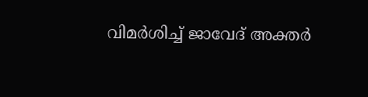വിമർശിച്ച് ജാവേദ് അക്തർ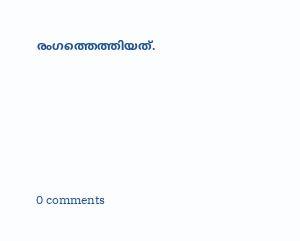രംഗത്തെത്തിയത്.










0 comments